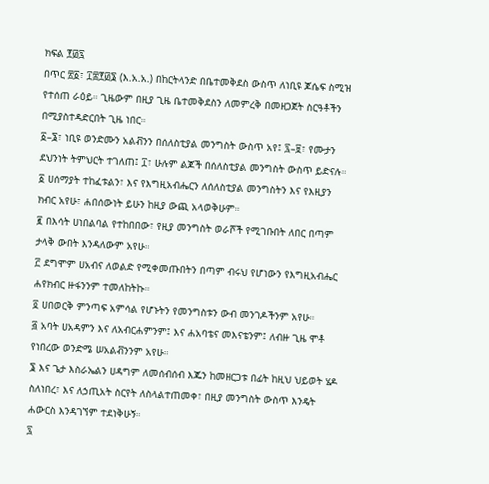ክፍል ፻፴፯
በጥር ፳፩፣ ፲፰፻፴፮ (እ.አ.አ.) በከርትላንድ በቤተመቅደስ ውስጥ ለነቢዩ ጆሴፍ ስሚዝ የተሰጠ ራዕይ። ጊዜውም በዚያ ጊዜ ቤተመቅደስን ለመምረቅ በመዘጋጀት ስርዓቶችን በሚያስተዳድርበት ጊዜ ነበር።
፩–፮፣ ነቢዩ ወንድሙን አልቭንን በሰለስቲያል መንግስት ውስጥ አየ፤ ፯–፱፣ የሙታን ደህንነት ትምህርት ተገለጠ፤ ፲፣ ሁሉም ልጆች በሰለስቲያል መንግስት ውስጥ ይድናሉ።
፩ ሀሰማያት ተከፈቱልን፣ እና የእግዚአብሔርን ለሰለስቲያል መንግስትን እና የእዚያን ክብር አየሁ፣ ሐበሰውነት ይሁን ከዚያ ውጪ አላወቅሁም።
፪ በእሳት ሀነበልባል የተከበበው፣ የዚያ መንግስት ወራሾች የሚገቡበት ለበር በጣም ታላቅ ውበት እንዳለውም አየሁ።
፫ ደግሞም ሀአብና ለወልድ የሚቀመጡበትን በጣም ብሩህ የሆነውን የእግዚአብሔር ሐየክብር ዙፋንንም ተመለከትኩ።
፬ ሀበወርቅ ምንጣፍ አምሳል የሆኑትን የመንግስቱን ውብ መንገዶችንም አየሁ።
፭ አባት ሀአዳምን እና ለአብርሐምንም፤ እና ሐአባቴና መእናቴንም፤ ለብዙ ጊዜ ሞቶ የነበረው ወንድሜ ሠአልቭንንም አየሁ።
፮ እና ጌታ እስራኤልን ሀዳግም ለመሰብሰብ እጁን ከመዘርጋቱ በፊት ከዚህ ህይወት ሄዶ ስለነበረ፣ እና ለኃጢአት ስርየት ለስላልተጠመቀ፣ በዚያ መንግስት ውስጥ እንዴት ሐውርስ እንዳገኘም ተደነቅሁኝ።
፯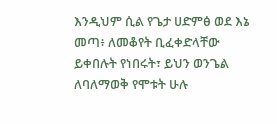እንዲህም ሲል የጌታ ሀድምፅ ወደ እኔ መጣ፥ ለመቆየት ቢፈቀድላቸው ይቀበሉት የነበሩት፣ ይህን ወንጌል ለባለማወቅ የሞቱት ሁሉ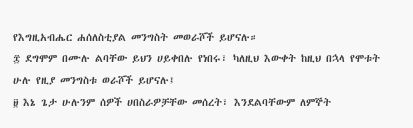የእግዚአብሔር ሐሰለስቲያል መንግስት መወራሾች ይሆናሉ።
፰ ደግሞም በሙሉ ልባቸው ይህን ሀይቀበሉ የነበሩ፣ ካለዚህ እውቀት ከዚህ በኋላ የሞቱት ሁሉ የዚያ መንግስቱ ወራሾች ይሆናሉ፤
፱ እኔ ጌታ ሁሉንም ሰዎች ሀበስራዎቻቸው መሰረት፣ እንደልባቸውም ለምኞት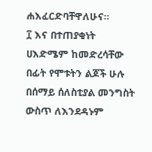ሐእፈርድባቸዋለሁና።
፲ እና በተጠያቂነት ሀእድሜም ከመድረሳቸው በፊት የሞቱትን ልጆች ሁሉ በሰማይ ሰለስቲያል መንግስት ውስጥ ለእንደዳኑም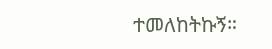ተመለከትኩኝ።